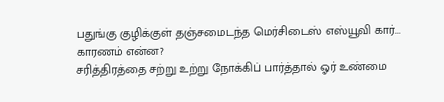பதுங்கு குழிக்குள் தஞ்சமைடந்த மெர்சிடைஸ் எஸ்யூவி கார்... காரணம் என்ன?
சரித்திரத்தை சற்று உற்று நோக்கிப் பார்த்தால் ஓர் உண்மை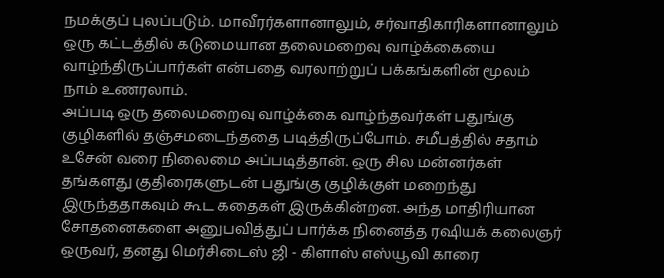நமக்குப் புலப்படும். மாவீரர்களானாலும், சர்வாதிகாரிகளானாலும் ஒரு கட்டத்தில் கடுமையான தலைமறைவு வாழ்க்கையை வாழ்ந்திருப்பார்கள் என்பதை வரலாற்றுப் பக்கங்களின் மூலம் நாம் உணரலாம்.
அப்படி ஒரு தலைமறைவு வாழ்க்கை வாழ்ந்தவர்கள் பதுங்கு குழிகளில் தஞ்சமடைந்ததை படித்திருப்போம். சமீபத்தில் சதாம் உசேன் வரை நிலைமை அப்படித்தான். ஒரு சில மன்னர்கள் தங்களது குதிரைகளுடன் பதுங்கு குழிக்குள் மறைந்து இருந்ததாகவும் கூட கதைகள் இருக்கின்றன. அந்த மாதிரியான சோதனைகளை அனுபவித்துப் பார்க்க நினைத்த ரஷியக் கலைஞர் ஒருவர், தனது மெர்சிடைஸ் ஜி - கிளாஸ் எஸ்யூவி காரை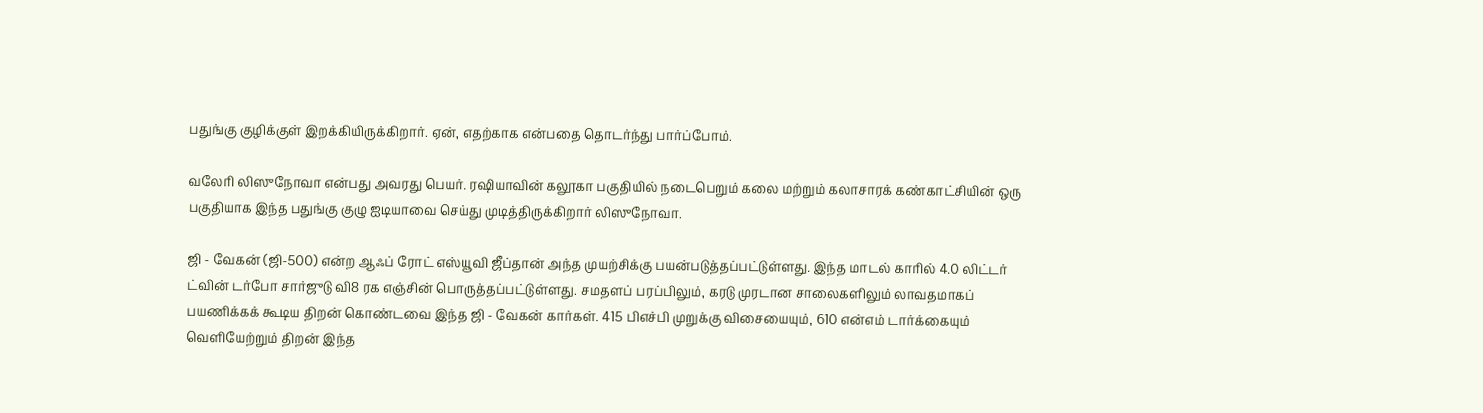பதுங்கு குழிக்குள் இறக்கியிருக்கிறார். ஏன், எதற்காக என்பதை தொடர்ந்து பார்ப்போம்.

வலேரி லிஸுநோவா என்பது அவரது பெயர். ரஷியாவின் கலூகா பகுதியில் நடைபெறும் கலை மற்றும் கலாசாரக் கண்காட்சியின் ஒரு பகுதியாக இந்த பதுங்கு குழு ஐடியாவை செய்து முடித்திருக்கிறார் லிஸுநோவா.

ஜி - வேகன் (ஜி-500) என்ற ஆஃப் ரோட் எஸ்யூவி ஜீப்தான் அந்த முயற்சிக்கு பயன்படுத்தப்பட்டுள்ளது. இந்த மாடல் காரில் 4.0 லிட்டர் ட்வின் டர்போ சார்ஜுடு வி8 ரக எஞ்சின் பொருத்தப்பட்டுள்ளது. சமதளப் பரப்பிலும், கரடு முரடான சாலைகளிலும் லாவதமாகப் பயணிக்கக் கூடிய திறன் கொண்டவை இந்த ஜி - வேகன் கார்கள். 415 பிஎச்பி முறுக்கு விசையையும், 610 என்எம் டார்க்கையும் வெளியேற்றும் திறன் இந்த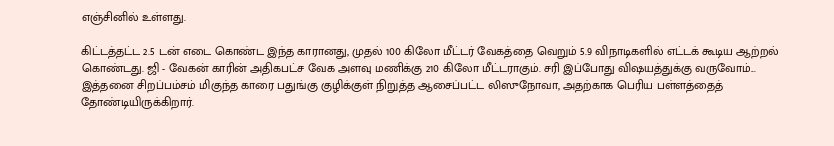எஞ்சினில் உள்ளது.

கிட்டத்தட்ட 2.5 டன் எடை கொண்ட இந்த காரானது, முதல் 100 கிலோ மீட்டர் வேகத்தை வெறும் 5.9 விநாடிகளில் எட்டக் கூடிய ஆற்றல் கொண்டது. ஜி - வேகன் காரின் அதிகபட்ச வேக அளவு மணிக்கு 210 கிலோ மீட்டராகும். சரி இப்போது விஷயத்துக்கு வருவோம்... இத்தனை சிறப்பம்சம் மிகுந்த காரை பதுங்கு குழிக்குள் நிறுத்த ஆசைப்பட்ட லிஸுநோவா, அதற்காக பெரிய பள்ளத்தைத் தோண்டியிருக்கிறார்.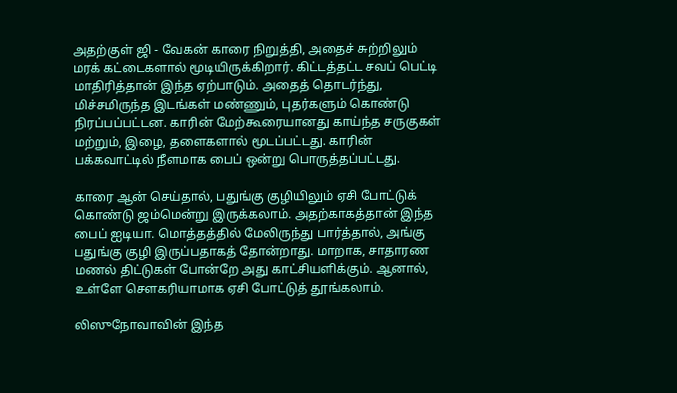அதற்குள் ஜி - வேகன் காரை நிறுத்தி, அதைச் சுற்றிலும் மரக் கட்டைகளால் மூடியிருக்கிறார். கிட்டத்தட்ட சவப் பெட்டி மாதிரித்தான் இந்த ஏற்பாடும். அதைத் தொடர்ந்து, மிச்சமிருந்த இடங்கள் மண்ணும், புதர்களும் கொண்டு நிரப்பப்பட்டன. காரின் மேற்கூரையானது காய்ந்த சருகுகள் மற்றும், இழை, தளைகளால் மூடப்பட்டது. காரின் பக்கவாட்டில் நீளமாக பைப் ஒன்று பொருத்தப்பட்டது.

காரை ஆன் செய்தால், பதுங்கு குழியிலும் ஏசி போட்டுக் கொண்டு ஜம்மென்று இருக்கலாம். அதற்காகத்தான் இந்த பைப் ஐடியா. மொத்தத்தில் மேலிருந்து பார்த்தால், அங்கு பதுங்கு குழி இருப்பதாகத் தோன்றாது. மாறாக, சாதாரண மணல் திட்டுகள் போன்றே அது காட்சியளிக்கும். ஆனால், உள்ளே சௌகரியாமாக ஏசி போட்டுத் தூங்கலாம்.

லிஸுநோவாவின் இந்த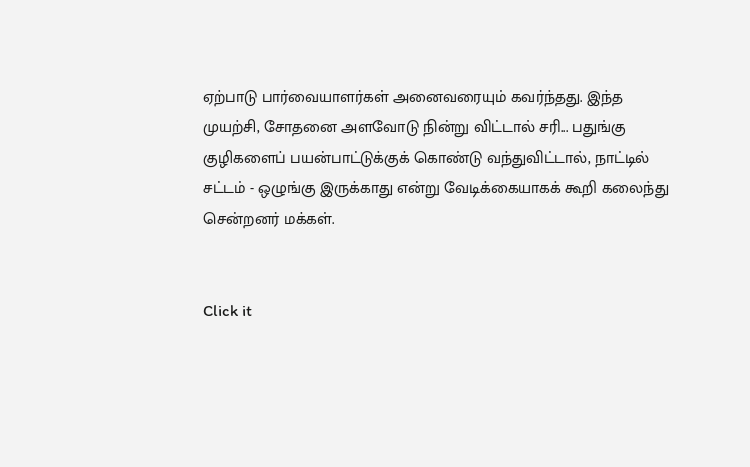ஏற்பாடு பார்வையாளர்கள் அனைவரையும் கவர்ந்தது. இந்த முயற்சி, சோதனை அளவோடு நின்று விட்டால் சரி... பதுங்கு குழிகளைப் பயன்பாட்டுக்குக் கொண்டு வந்துவிட்டால், நாட்டில் சட்டம் - ஒழுங்கு இருக்காது என்று வேடிக்கையாகக் கூறி கலைந்து சென்றனர் மக்கள்.


Click it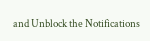and Unblock the Notifications